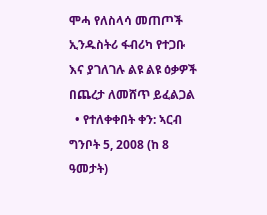ሞሓ የለስላሳ መጠጦች ኢንዱስትሪ ፋብሪካ የተጋቡ እና ያገለገሉ ልዩ ልዩ ዕቃዎች በጨረታ ለመሸጥ ይፈልጋል
  • የተለቀቀበት ቀን: ኣርብ ግንቦት 5, 2008 (ከ 8 ዓመታት)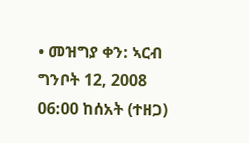• መዝግያ ቀን: ኣርብ ግንቦት 12, 2008 06:00 ከሰአት (ተዘጋ)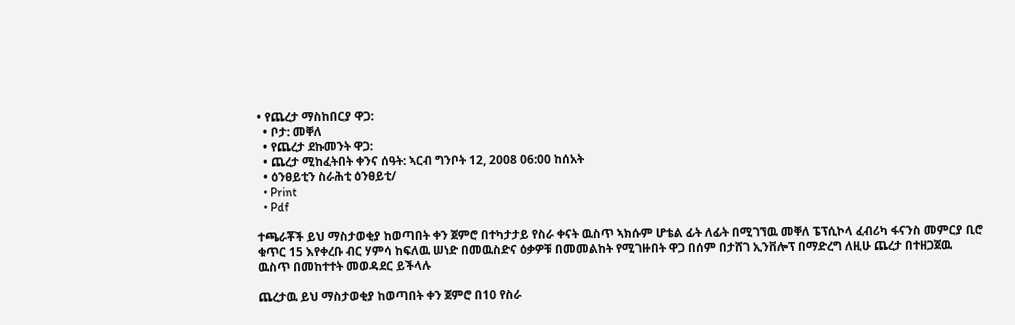• የጨረታ ማስከበርያ ዋጋ:
  • ቦታ: መቐለ
  • የጨረታ ደኩመንት ዋጋ:
  • ጨረታ ሚከፈትበት ቀንና ሰዓት: ኣርብ ግንቦት 12, 2008 06:00 ከሰአት
  • ዕንፀይቲን ስራሕቲ ዕንፀይቲ/
  • Print
  • Pdf

ተጫራቾች ይህ ማስታወቂያ ከወጣበት ቀን ጀምሮ በተካታታይ የስራ ቀናት ዉስጥ ኣክሱም ሆቴል ፊት ለፊት በሚገኘዉ መቐለ ፔፕሲኮላ ፈብሪካ ፋናንስ መምርያ ቢሮ ቁጥር 15 እየቀረቡ ብር ሃምሳ ከፍለዉ ሠነድ በመዉስድና ዕቃዎቹ በመመልከት የሚገዙበት ዋጋ በሰም በታሸገ ኢንቨሎፕ በማድረግ ለዚሁ ጨረታ በተዘጋጀዉ ዉስጥ በመከተተት መወዳደር ይችላሉ

ጨረታዉ ይህ ማስታወቂያ ከወጣበት ቀን ጀምሮ በ10 የስራ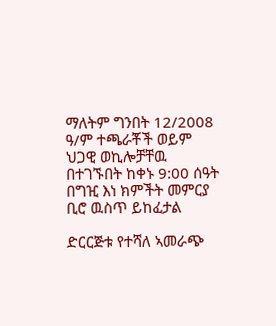ማለትም ግንበት 12/2008 ዓ/ም ተጫራቾች ወይም ህጋዊ ወኪሎቻቸዉ በተገኙበት ከቀኑ 9:00 ሰዓት በግዢ እነ ክምችት መምርያ ቢሮ ዉስጥ ይከፈታል

ድርርጅቱ የተሻለ ኣመራጭ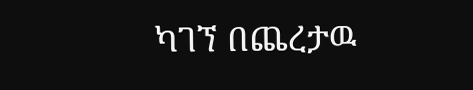ካገኘ በጨረታዉ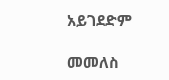አይገደድም

መመለስ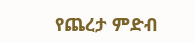የጨረታ ምድብ